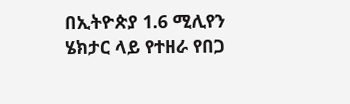በኢትዮጵያ 1.6 ሚሊየን ሄክታር ላይ የተዘራ የበጋ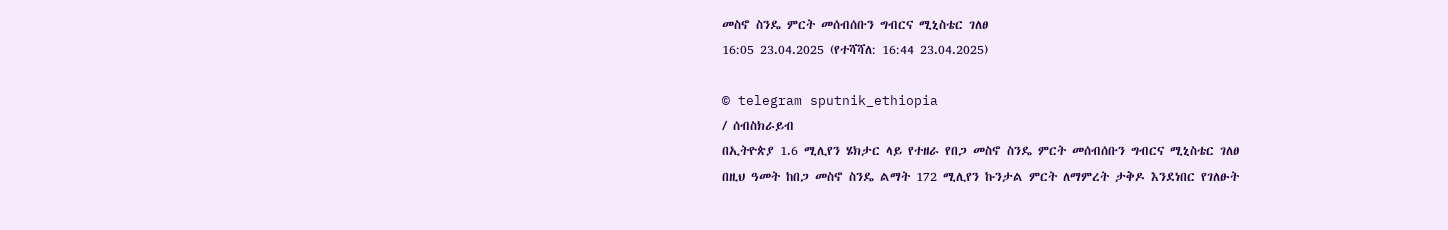መስኖ ስንዴ ምርት መሰብሰቡን ግብርና ሚኒስቴር ገለፀ
16:05 23.04.2025 (የተሻሻለ: 16:44 23.04.2025)

© telegram sputnik_ethiopia
/ ሰብስክራይብ
በኢትዮጵያ 1.6 ሚሊየን ሄክታር ላይ የተዘራ የበጋ መስኖ ስንዴ ምርት መሰብሰቡን ግብርና ሚኒስቴር ገለፀ
በዚህ ዓመት ከበጋ መስኖ ስንዴ ልማት 172 ሚሊየን ኩንታል ምርት ለማምረት ታቅዶ እንደነበር የገለፁት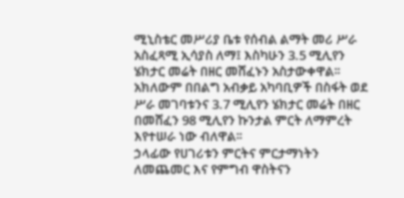ሚኒስቴር መሥሪያ ቤቱ የሰብል ልማት መሪ ሥራ አስፈጻሚ ኢሳያስ ለማ፤ እስካሁን 3.5 ሚሊየን ሄክታር መሬት በዘር መሸፈኑን አስታውቀዋል፡፡
አክለውም በበልግ አብቃይ አካባቢዎች በስፋት ወደ ሥራ መገባቱንና 3.7 ሚሊየን ሄክታር መሬት በዘር በመሸፈን 98 ሚሊየን ኩንታል ምርት ለማምረት እየተሠራ ነው ብለዋል፡፡
ኃላፊው የሀገሪቱን ምርትና ምርታማነትን ለመጨመር እና የምግብ ዋስትናን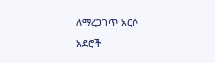ለማረጋገጥ አርሶ አደሮች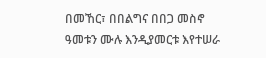በመኸር፣ በበልግና በበጋ መስኖ ዓመቱን ሙሉ እንዲያመርቱ እየተሠራ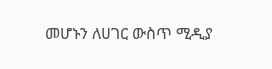መሆኑን ለሀገር ውስጥ ሚዲያ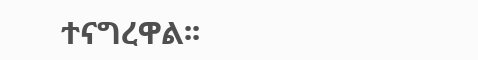ተናግረዋል፡፡